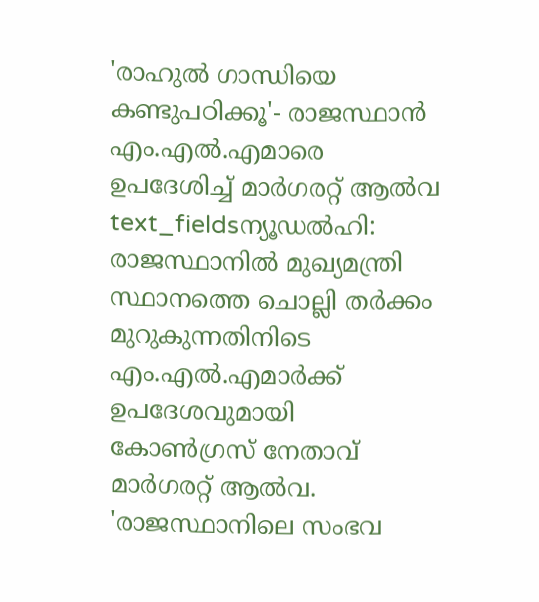'രാഹുൽ ഗാന്ധിയെ കണ്ടുപഠിക്കൂ'- രാജസ്ഥാൻ എം.എൽ.എമാരെ ഉപദേശിച്ച് മാർഗരറ്റ് ആൽവ
text_fieldsന്യൂഡൽഹി: രാജസ്ഥാനിൽ മുഖ്യമന്ത്രി സ്ഥാനത്തെ ചൊല്ലി തർക്കം മുറുകുന്നതിനിടെ എം.എൽ.എമാർക്ക് ഉപദേശവുമായി കോൺഗ്രസ് നേതാവ് മാർഗരറ്റ് ആൽവ.
'രാജസ്ഥാനിലെ സംഭവ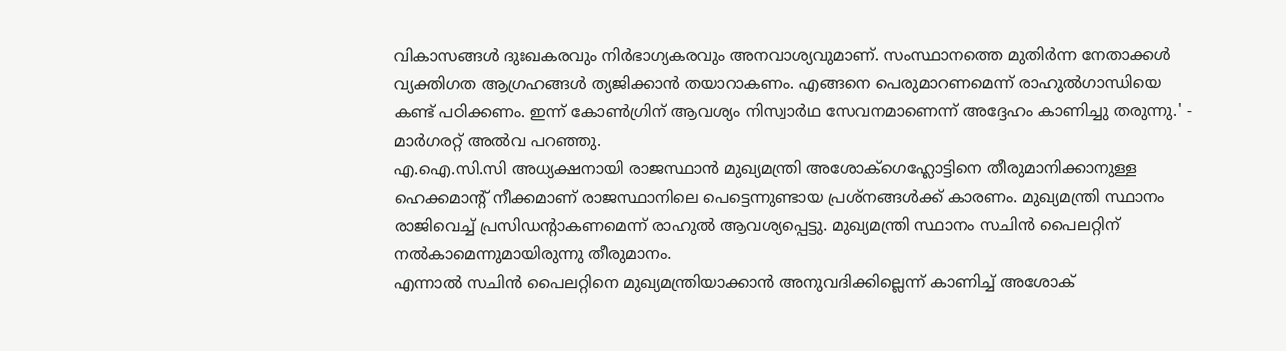വികാസങ്ങൾ ദുഃഖകരവും നിർഭാഗ്യകരവും അനവാശ്യവുമാണ്. സംസ്ഥാനത്തെ മുതിർന്ന നേതാക്കൾ വ്യക്തിഗത ആഗ്രഹങ്ങൾ ത്യജിക്കാൻ തയാറാകണം. എങ്ങനെ പെരുമാറണമെന്ന് രാഹുൽഗാന്ധിയെ കണ്ട് പഠിക്കണം. ഇന്ന് കോൺഗ്രിന് ആവശ്യം നിസ്വാർഥ സേവനമാണെന്ന് അദ്ദേഹം കാണിച്ചു തരുന്നു.' - മാർഗരറ്റ് അൽവ പറഞ്ഞു.
എ.ഐ.സി.സി അധ്യക്ഷനായി രാജസ്ഥാൻ മുഖ്യമന്ത്രി അശോക്ഗെഹ്ലോട്ടിനെ തീരുമാനിക്കാനുള്ള ഹെക്കമാന്റ് നീക്കമാണ് രാജസ്ഥാനിലെ പെട്ടെന്നുണ്ടായ പ്രശ്നങ്ങൾക്ക് കാരണം. മുഖ്യമന്ത്രി സ്ഥാനം രാജിവെച്ച് പ്രസിഡന്റാകണമെന്ന് രാഹുൽ ആവശ്യപ്പെട്ടു. മുഖ്യമന്ത്രി സ്ഥാനം സചിൻ പൈലറ്റിന് നൽകാമെന്നുമായിരുന്നു തീരുമാനം.
എന്നാൽ സചിൻ പൈലറ്റിനെ മുഖ്യമന്ത്രിയാക്കാൻ അനുവദിക്കില്ലെന്ന് കാണിച്ച് അശോക്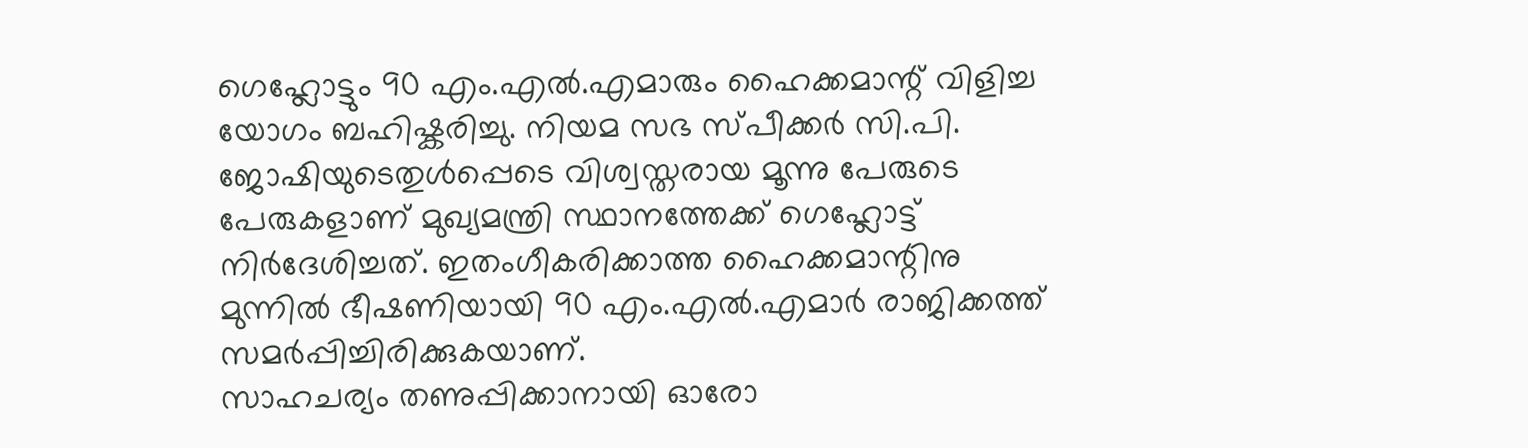ഗെഹ്ലോട്ടും 90 എം.എൽ.എമാരും ഹൈക്കമാന്റ് വിളിച്ച യോഗം ബഹിഷ്കരിച്ചു. നിയമ സഭ സ്പീക്കർ സി.പി. ജോഷിയുടെതുൾപ്പെടെ വിശ്വസ്തരായ മൂന്നു പേരുടെ പേരുകളാണ് മുഖ്യമന്ത്രി സ്ഥാനത്തേക്ക് ഗെഹ്ലോട്ട് നിർദേശിച്ചത്. ഇതംഗീകരിക്കാത്ത ഹൈക്കമാന്റിനു മുന്നിൽ ഭീഷണിയായി 90 എം.എൽ.എമാർ രാജിക്കത്ത് സമർപ്പിച്ചിരിക്കുകയാണ്.
സാഹചര്യം തണുപ്പിക്കാനായി ഓരോ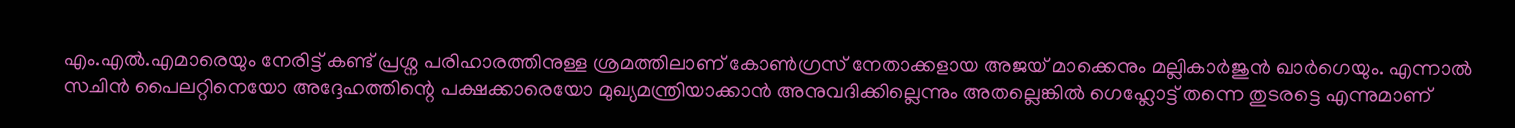എം.എൽ.എമാരെയും നേരിട്ട് കണ്ട് പ്രശ്ന പരിഹാരത്തിനുള്ള ശ്രമത്തിലാണ് കോൺഗ്രസ് നേതാക്കളായ അജയ് മാക്കെനും മല്ലികാർജുൻ ഖാർഗെയും. എന്നാൽ സചിൻ പൈലറ്റിനെയോ അദ്ദേഹത്തിന്റെ പക്ഷക്കാരെയോ മുഖ്യമന്ത്രിയാക്കാൻ അനുവദിക്കില്ലെന്നും അതല്ലെങ്കിൽ ഗെഹ്ലോട്ട് തന്നെ തുടരട്ടെ എന്നുമാണ്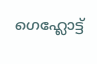ഗെഹ്ലോട്ട്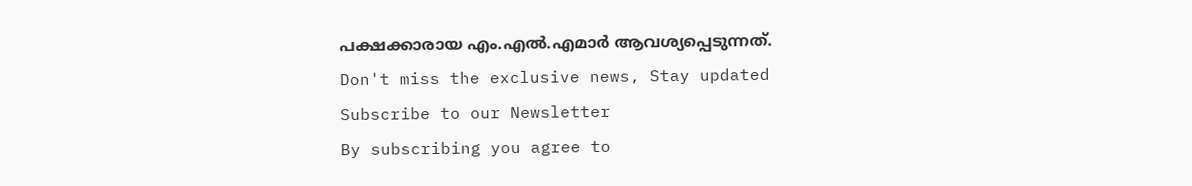പക്ഷക്കാരായ എം.എൽ.എമാർ ആവശ്യപ്പെടുന്നത്.
Don't miss the exclusive news, Stay updated
Subscribe to our Newsletter
By subscribing you agree to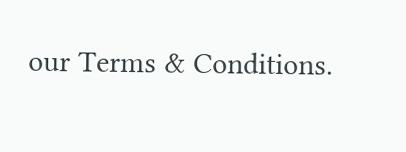our Terms & Conditions.